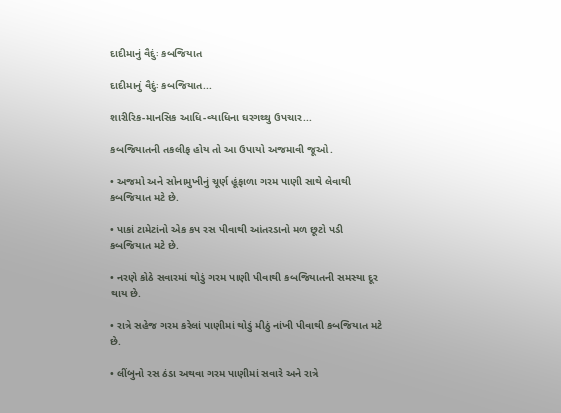દાદીમાનું વૈદુંઃ કબજિયાત

દાદીમાનું વૈદુંઃ કબજિયાત...

શારીરિક-માનસિક આધિ-વ્યાધિના ઘરગથ્થુ ઉપચાર...

કબજિયાતની તકલીફ હોય તો આ ઉપાયો અજમાવી જૂઓ.

• અજમો અને સોનામુખીનું ચૂર્ણ હૂંફાળા ગરમ પાણી સાથે લેવાથી કબજિયાત મટે છે.

• પાકાં ટામેટાંનો એક કપ રસ પીવાથી આંતરડાનો મળ છૂટો પડી કબજિયાત મટે છે.

• નરણે કોઠે સવારમાં થોડું ગરમ પાણી પીવાથી કબજિયાતની સમસ્યા દૂર થાય છે.

• રાત્રે સહેજ ગરમ કરેલાં પાણીમાં થોડું મીઠું નાંખી પીવાથી કબજિયાત મટે છે.

• લીંબુનો રસ ઠંડા અથવા ગરમ પાણીમાં સવારે અને રાત્રે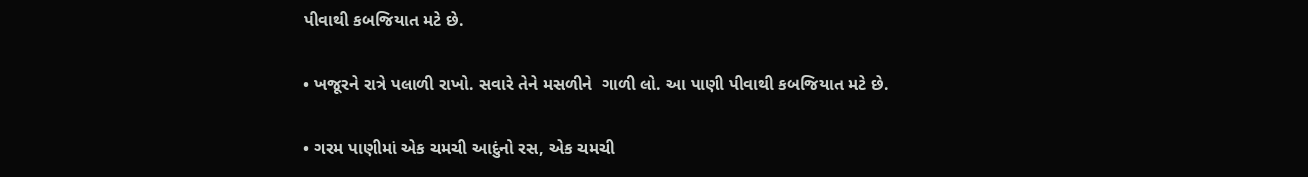પીવાથી કબજિયાત મટે છે.

• ખજૂરને રાત્રે પલાળી રાખો. સવારે તેને મસળીને  ગાળી લો. આ પાણી પીવાથી કબજિયાત મટે છે.

• ગરમ પાણીમાં એક ચમચી આદુંનો રસ, એક ચમચી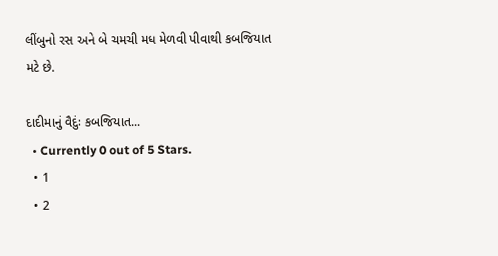લીંબુનો રસ અને બે ચમચી મધ મેળવી પીવાથી કબજિયાત મટે છે.

દાદીમાનું વૈદુંઃ કબજિયાત...
  • Currently 0 out of 5 Stars.
  • 1
  • 2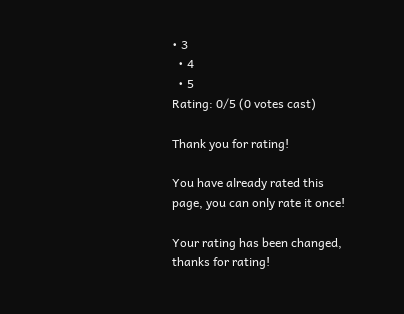• 3
  • 4
  • 5
Rating: 0/5 (0 votes cast)

Thank you for rating!

You have already rated this page, you can only rate it once!

Your rating has been changed, thanks for rating!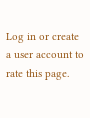Log in or create a user account to rate this page.